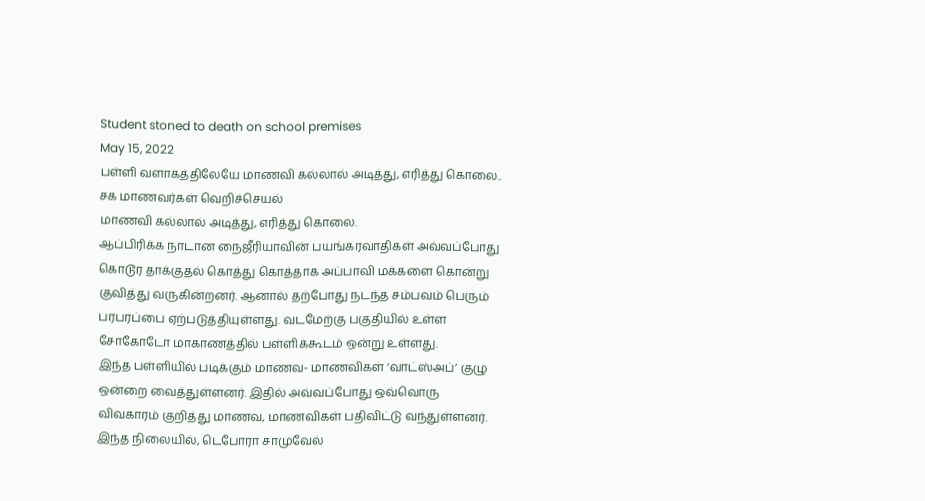Student stoned to death on school premises
May 15, 2022
பள்ளி வளாகத்திலேயே மாணவி கல்லால் அடித்து, எரித்து கொலை.. சக மாணவர்கள் வெறிச்செயல்
மாணவி கல்லால் அடித்து, எரித்து கொலை.
ஆப்பிரிக்க நாடான நைஜீரியாவின் பயங்கரவாதிகள் அவ்வப்போது கொடூர தாக்குதல் கொத்து கொத்தாக அப்பாவி மக்களை கொன்று குவித்து வருகின்றனர். ஆனால் தற்போது நடந்த சம்பவம் பெரும் பரபரப்பை ஏற்படுத்தியுள்ளது. வடமேற்கு பகுதியில் உள்ள சோகோடோ மாகாணத்தில் பள்ளிக்கூடம் ஒன்று உள்ளது.
இந்த பள்ளியில் படிக்கும் மாணவ- மாணவிகள் ‘வாட்ஸ்அப்’ குழு ஒன்றை வைத்துள்ளனர். இதில் அவ்வப்போது ஒவ்வொரு விவகாரம் குறித்து மாணவ, மாணவிகள் பதிவிட்டு வந்துள்ளனர்.
இந்த நிலையில், டெபோரா சாமுவேல்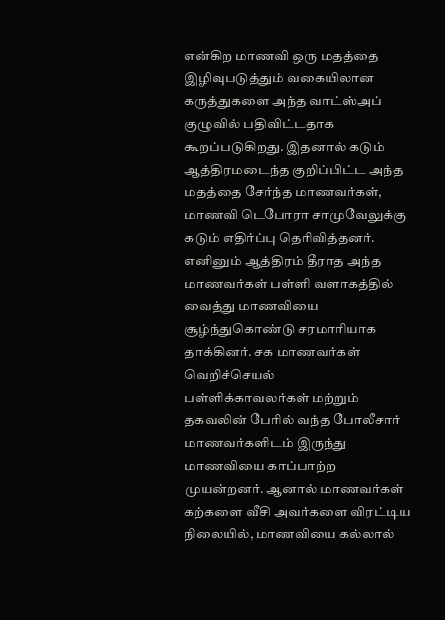என்கிற மாணவி ஒரு மதத்தை இழிவுபடுத்தும் வகையிலான கருத்துகளை அந்த வாட்ஸ்அப் குழுவில் பதிவிட்டதாக கூறப்படுகிறது. இதனால் கடும் ஆத்திரமடைந்த குறிப்பிட்ட அந்த மதத்தை சேர்ந்த மாணவர்கள், மாணவி டெபோரா சாமுவேலுக்கு கடும் எதிர்ப்பு தெரிவித்தனர். எனினும் ஆத்திரம் தீராத அந்த மாணவர்கள் பள்ளி வளாகத்தில் வைத்து மாணவியை சூழ்ந்துகொண்டு சரமாரியாக தாக்கினர். சக மாணவர்கள் வெறிச்செயல்
பள்ளிக்காவலர்கள் மற்றும் தகவலின் பேரில் வந்த போலீசார் மாணவர்களிடம் இருந்து மாணவியை காப்பாற்ற முயன்றனர். ஆனால் மாணவர்கள் கற்களை வீசி அவர்களை விரட்டிய நிலையில், மாணவியை கல்லால்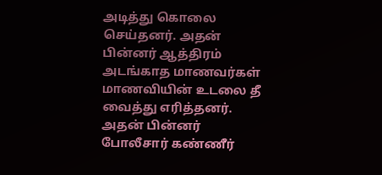அடித்து கொலை செய்தனர். அதன் பின்னர் ஆத்திரம் அடங்காத மாணவர்கள் மாணவியின் உடலை தீ வைத்து எரித்தனர்.
அதன் பின்னர் போலீசார் கண்ணீர்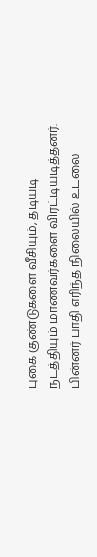புகை குண்டுகளை வீசியும், தடியடி நடத்தியும் மாணவர்களை விரட்டியடித்தனர். பின்னர் பாதி எரிந்த நிலையில் உடலை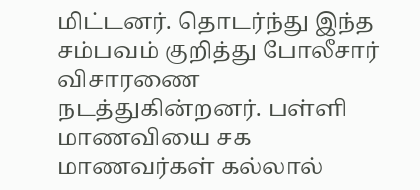மிட்டனர். தொடர்ந்து இந்த சம்பவம் குறித்து போலீசார் விசாரணை நடத்துகின்றனர். பள்ளி மாணவியை சக மாணவர்கள் கல்லால்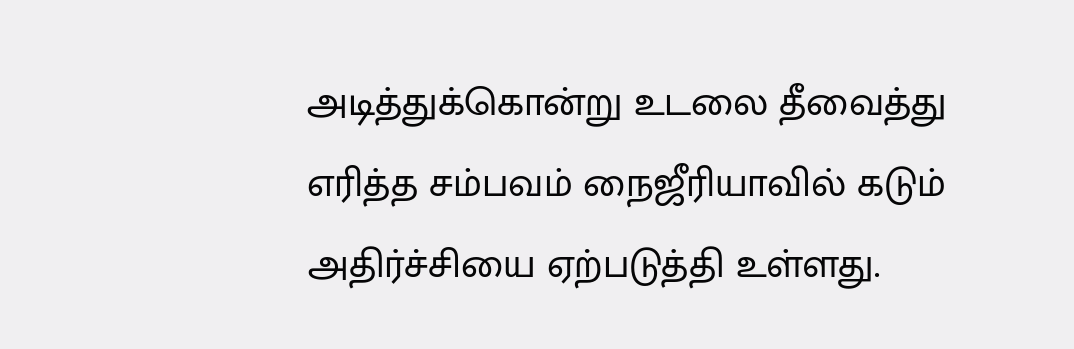அடித்துக்கொன்று உடலை தீவைத்து எரித்த சம்பவம் நைஜீரியாவில் கடும் அதிர்ச்சியை ஏற்படுத்தி உள்ளது.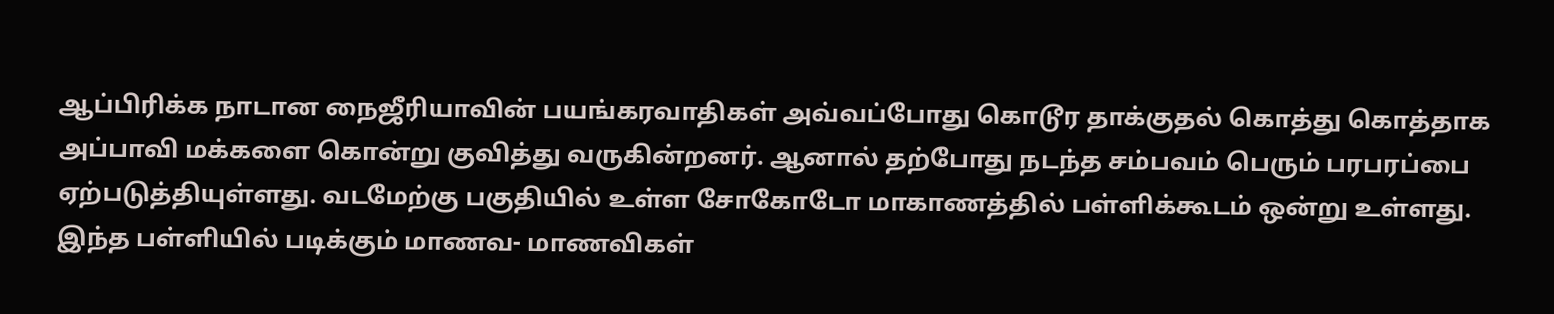ஆப்பிரிக்க நாடான நைஜீரியாவின் பயங்கரவாதிகள் அவ்வப்போது கொடூர தாக்குதல் கொத்து கொத்தாக அப்பாவி மக்களை கொன்று குவித்து வருகின்றனர். ஆனால் தற்போது நடந்த சம்பவம் பெரும் பரபரப்பை ஏற்படுத்தியுள்ளது. வடமேற்கு பகுதியில் உள்ள சோகோடோ மாகாணத்தில் பள்ளிக்கூடம் ஒன்று உள்ளது.
இந்த பள்ளியில் படிக்கும் மாணவ- மாணவிகள்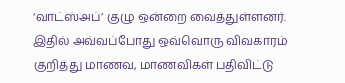‘வாட்ஸ்அப்’ குழு ஒன்றை வைத்துள்ளனர். இதில் அவ்வப்போது ஒவ்வொரு விவகாரம் குறித்து மாணவ, மாணவிகள் பதிவிட்டு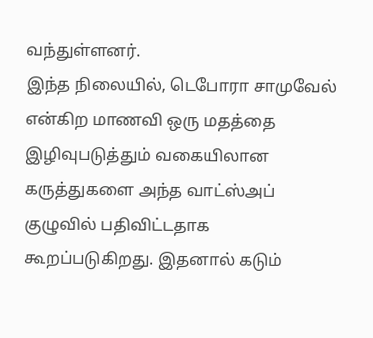வந்துள்ளனர்.
இந்த நிலையில், டெபோரா சாமுவேல் என்கிற மாணவி ஒரு மதத்தை இழிவுபடுத்தும் வகையிலான கருத்துகளை அந்த வாட்ஸ்அப் குழுவில் பதிவிட்டதாக கூறப்படுகிறது. இதனால் கடும்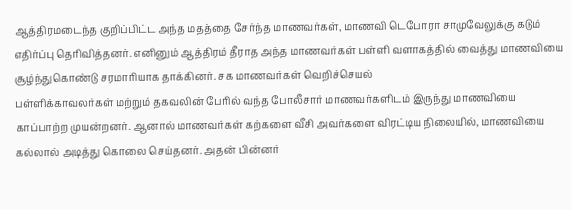ஆத்திரமடைந்த குறிப்பிட்ட அந்த மதத்தை சேர்ந்த மாணவர்கள், மாணவி டெபோரா சாமுவேலுக்கு கடும் எதிர்ப்பு தெரிவித்தனர். எனினும் ஆத்திரம் தீராத அந்த மாணவர்கள் பள்ளி வளாகத்தில் வைத்து மாணவியை சூழ்ந்துகொண்டு சரமாரியாக தாக்கினர். சக மாணவர்கள் வெறிச்செயல்
பள்ளிக்காவலர்கள் மற்றும் தகவலின் பேரில் வந்த போலீசார் மாணவர்களிடம் இருந்து மாணவியை காப்பாற்ற முயன்றனர். ஆனால் மாணவர்கள் கற்களை வீசி அவர்களை விரட்டிய நிலையில், மாணவியை கல்லால் அடித்து கொலை செய்தனர். அதன் பின்னர்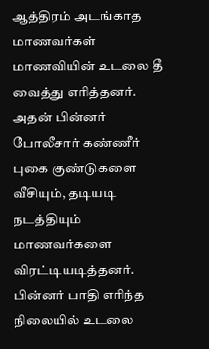ஆத்திரம் அடங்காத மாணவர்கள் மாணவியின் உடலை தீ வைத்து எரித்தனர்.
அதன் பின்னர் போலீசார் கண்ணீர் புகை குண்டுகளை வீசியும், தடியடி நடத்தியும் மாணவர்களை விரட்டியடித்தனர். பின்னர் பாதி எரிந்த நிலையில் உடலை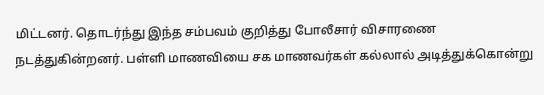மிட்டனர். தொடர்ந்து இந்த சம்பவம் குறித்து போலீசார் விசாரணை நடத்துகின்றனர். பள்ளி மாணவியை சக மாணவர்கள் கல்லால் அடித்துக்கொன்று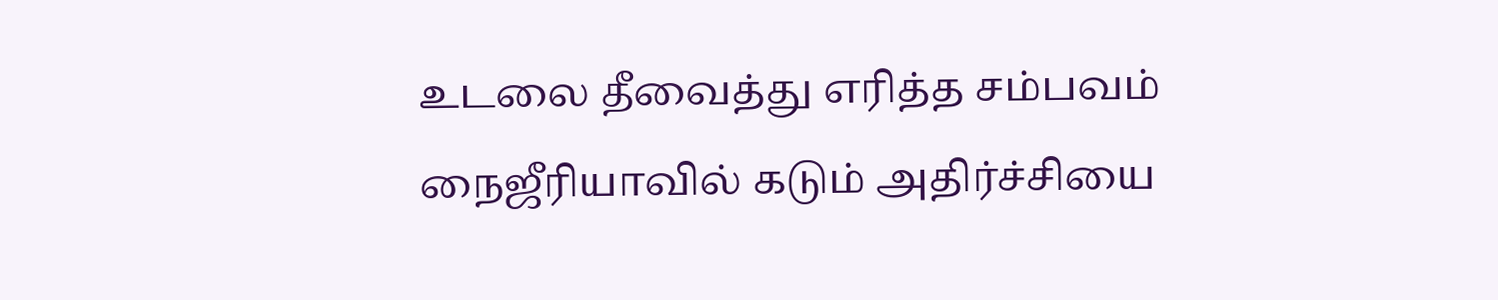உடலை தீவைத்து எரித்த சம்பவம் நைஜீரியாவில் கடும் அதிர்ச்சியை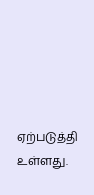ஏற்படுத்தி உள்ளது.